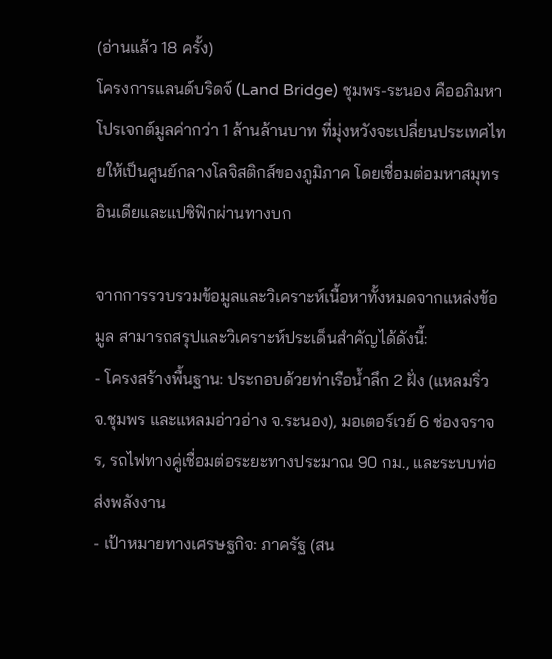(อ่านแล้ว 18 ครั้ง)
โครงการแลนด์บริดจ์ (Land Bridge) ชุมพร-ระนอง คืออภิมหาโปรเจกต์มูลค่ากว่า 1 ล้านล้านบาท ที่มุ่งหวังจะเปลี่ยนประเทศไทยให้เป็นศูนย์กลางโลจิสติกส์ของภูมิภาค โดยเชื่อมต่อมหาสมุทรอินเดียและแปซิฟิกผ่านทางบก

จากการรวบรวมข้อมูลและวิเคราะห์เนื้อหาทั้งหมดจากแหล่งข้อมูล สามารถสรุปและวิเคราะห์ประเด็นสำคัญได้ดังนี้:
- โครงสร้างพื้นฐาน: ประกอบด้วยท่าเรือน้ำลึก 2 ฝั่ง (แหลมริ่ว จ.ชุมพร และแหลมอ่าวอ่าง จ.ระนอง), มอเตอร์เวย์ 6 ช่องจราจร, รถไฟทางคู่เชื่อมต่อระยะทางประมาณ 90 กม., และระบบท่อส่งพลังงาน
- เป้าหมายทางเศรษฐกิจ: ภาครัฐ (สน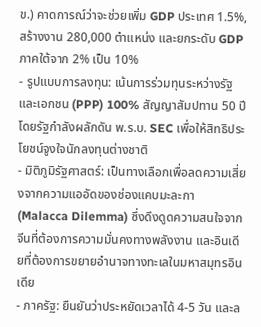ข.) คาดการณ์ว่าจะช่วยเพิ่ม GDP ประเทศ 1.5%, สร้างงาน 280,000 ตำแหน่ง และยกระดับ GDP ภาคใต้จาก 2% เป็น 10%
- รูปแบบการลงทุน: เน้นการร่วมทุนระหว่างรัฐและเอกชน (PPP) 100% สัญญาสัมปทาน 50 ปี โดยรัฐกำลังผลักดัน พ.ร.บ. SEC เพื่อให้สิทธิประโยชน์จูงใจนักลงทุนต่างชาติ
- มิติภูมิรัฐศาสตร์: เป็นทางเลือกเพื่อลดความเสี่ยงจากความแออัดของช่องแคบมะละกา (Malacca Dilemma) ซึ่งดึงดูดความสนใจจากจีนที่ต้องการความมั่นคงทางพลังงาน และอินเดียที่ต้องการขยายอำนาจทางทะเลในมหาสมุทรอินเดีย
- ภาครัฐ: ยืนยันว่าประหยัดเวลาได้ 4-5 วัน และล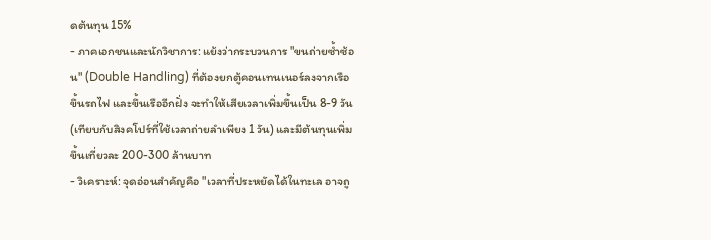ดต้นทุน 15%
- ภาคเอกชนและนักวิชาการ: แย้งว่ากระบวนการ "ขนถ่ายซ้ำซ้อน" (Double Handling) ที่ต้องยกตู้คอนเทนเนอร์ลงจากเรือขึ้นรถไฟ และขึ้นเรืออีกฝั่ง จะทำให้เสียเวลาเพิ่มขึ้นเป็น 8-9 วัน (เทียบกับสิงคโปร์ที่ใช้เวลาถ่ายลำเพียง 1 วัน) และมีต้นทุนเพิ่มขึ้นเที่ยวละ 200-300 ล้านบาท
- วิเคราะห์: จุดอ่อนสำคัญคือ "เวลาที่ประหยัดได้ในทะเล อาจถู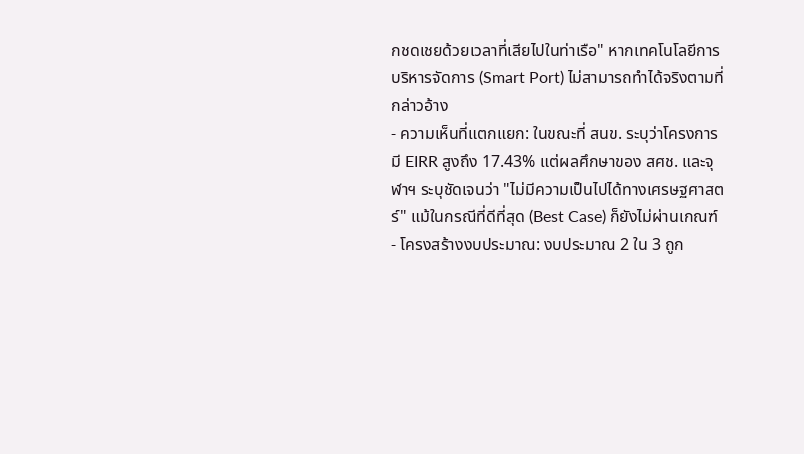กชดเชยด้วยเวลาที่เสียไปในท่าเรือ" หากเทคโนโลยีการบริหารจัดการ (Smart Port) ไม่สามารถทำได้จริงตามที่กล่าวอ้าง
- ความเห็นที่แตกแยก: ในขณะที่ สนข. ระบุว่าโครงการมี EIRR สูงถึง 17.43% แต่ผลศึกษาของ สศช. และจุฬาฯ ระบุชัดเจนว่า "ไม่มีความเป็นไปได้ทางเศรษฐศาสตร์" แม้ในกรณีที่ดีที่สุด (Best Case) ก็ยังไม่ผ่านเกณฑ์
- โครงสร้างงบประมาณ: งบประมาณ 2 ใน 3 ถูก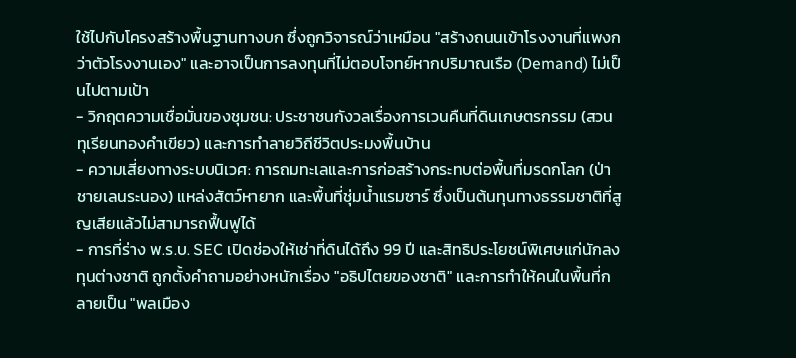ใช้ไปกับโครงสร้างพื้นฐานทางบก ซึ่งถูกวิจารณ์ว่าเหมือน "สร้างถนนเข้าโรงงานที่แพงกว่าตัวโรงงานเอง" และอาจเป็นการลงทุนที่ไม่ตอบโจทย์หากปริมาณเรือ (Demand) ไม่เป็นไปตามเป้า
- วิกฤตความเชื่อมั่นของชุมชน: ประชาชนกังวลเรื่องการเวนคืนที่ดินเกษตรกรรม (สวนทุเรียนทองคำเขียว) และการทำลายวิถีชีวิตประมงพื้นบ้าน
- ความเสี่ยงทางระบบนิเวศ: การถมทะเลและการก่อสร้างกระทบต่อพื้นที่มรดกโลก (ป่าชายเลนระนอง) แหล่งสัตว์หายาก และพื้นที่ชุ่มน้ำแรมซาร์ ซึ่งเป็นต้นทุนทางธรรมชาติที่สูญเสียแล้วไม่สามารถฟื้นฟูได้
- การที่ร่าง พ.ร.บ. SEC เปิดช่องให้เช่าที่ดินได้ถึง 99 ปี และสิทธิประโยชน์พิเศษแก่นักลงทุนต่างชาติ ถูกตั้งคำถามอย่างหนักเรื่อง "อธิปไตยของชาติ" และการทำให้คนในพื้นที่กลายเป็น "พลเมือง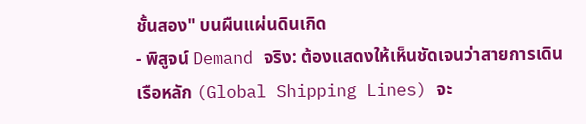ชั้นสอง" บนผืนแผ่นดินเกิด
- พิสูจน์ Demand จริง: ต้องแสดงให้เห็นชัดเจนว่าสายการเดินเรือหลัก (Global Shipping Lines) จะ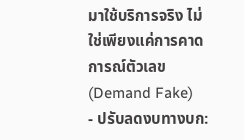มาใช้บริการจริง ไม่ใช่เพียงแค่การคาดการณ์ตัวเลข (Demand Fake)
- ปรับลดงบทางบก: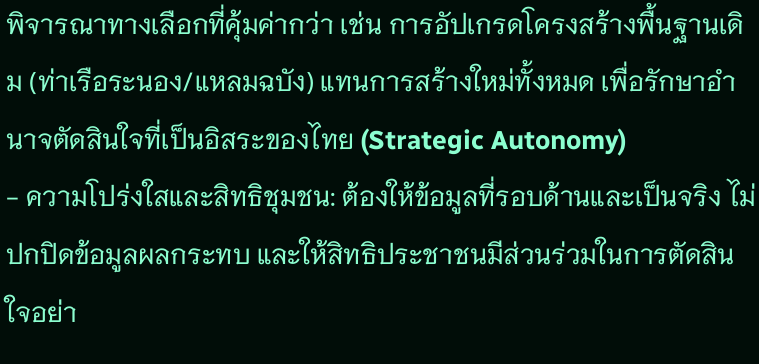พิจารณาทางเลือกที่คุ้มค่ากว่า เช่น การอัปเกรดโครงสร้างพื้นฐานเดิม (ท่าเรือระนอง/แหลมฉบัง) แทนการสร้างใหม่ทั้งหมด เพื่อรักษาอำนาจตัดสินใจที่เป็นอิสระของไทย (Strategic Autonomy)
- ความโปร่งใสและสิทธิชุมชน: ต้องให้ข้อมูลที่รอบด้านและเป็นจริง ไม่ปกปิดข้อมูลผลกระทบ และให้สิทธิประชาชนมีส่วนร่วมในการตัดสินใจอย่า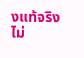งแท้จริง ไม่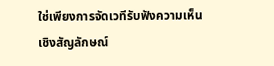ใช่เพียงการจัดเวทีรับฟังความเห็นเชิงสัญลักษณ์